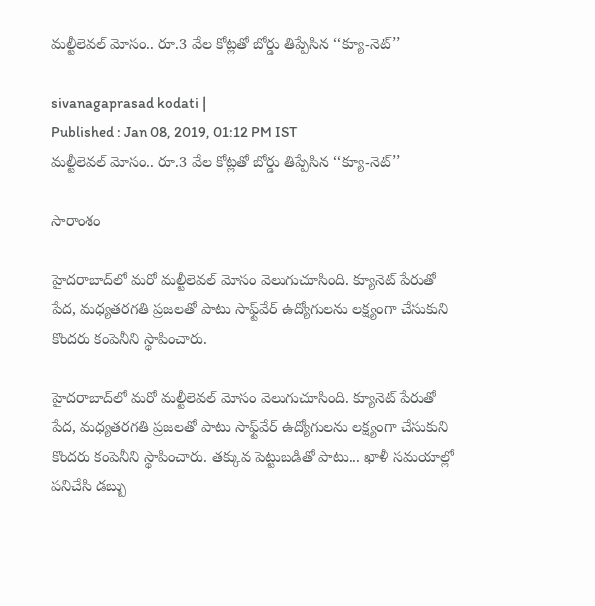మల్టీలెవల్ మోసం.. రూ.3 వేల కోట్లతో బోర్డు తిప్పేసిన ‘‘క్యూ-నెట్’’

sivanagaprasad kodati |
Published : Jan 08, 2019, 01:12 PM IST
మల్టీలెవల్ మోసం.. రూ.3 వేల కోట్లతో బోర్డు తిప్పేసిన ‘‘క్యూ-నెట్’’

సారాంశం

హైదరాబాద్‌లో మరో మల్టీలెవల్ మోసం వెలుగుచూసింది. క్యూనెట్ పేరుతో పేద, మధ్యతరగతి ప్రజలతో పాటు సాఫ్ట్‌వేర్ ఉద్యోగులను లక్ష్యంగా చేసుకుని కొందరు కంపెనీని స్థాపించారు.

హైదరాబాద్‌లో మరో మల్టీలెవల్ మోసం వెలుగుచూసింది. క్యూనెట్ పేరుతో పేద, మధ్యతరగతి ప్రజలతో పాటు సాఫ్ట్‌వేర్ ఉద్యోగులను లక్ష్యంగా చేసుకుని కొందరు కంపెనీని స్థాపించారు. తక్కువ పెట్టుబడితో పాటు... ఖాళీ సమయాల్లో పనిచేసి డబ్బు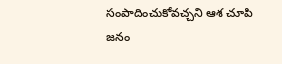సంపాదించుకోవచ్చని ఆశ చూపి జనం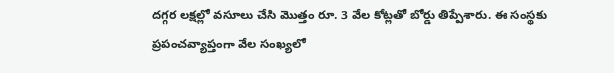దగ్గర లక్షల్లో వసూలు చేసి మొత్తం రూ. 3 వేల కోట్లతో బోర్డు తిప్పేశారు. ఈ సంస్థకు ప్రపంచవ్యాప్తంగా వేల సంఖ్యలో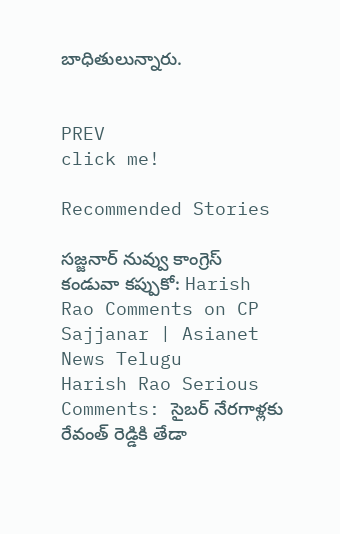బాధితులున్నారు.


PREV
click me!

Recommended Stories

సజ్జనార్ నువ్వు కాంగ్రెస్ కండువా కప్పుకో: Harish Rao Comments on CP Sajjanar | Asianet News Telugu
Harish Rao Serious Comments: సైబర్ నేరగాళ్లకు రేవంత్ రెడ్డికి తేడా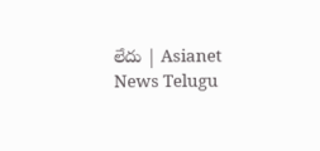లేదు | Asianet News Telugu